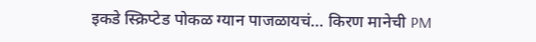इकडे स्क्रिप्टेड पोकळ ग्यान पाजळायचं… किरण मानेची PM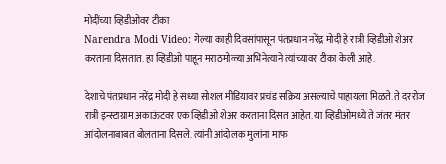मोदींच्या व्हिडीओवर टीका
Narendra Modi Video: गेल्या काही दिवसांपासून पंतप्रधान नरेंद्र मोदी हे रात्री व्हिडीओ शेअर करताना दिसतात. हा व्हिडीओ पाहून मराठमोळ्या अभिनेत्याने त्यांच्यावर टीका केली आहे.

देशाचे पंतप्रधान नरेंद्र मोदी हे सध्या सोशल मीडियावर प्रचंड सक्रिय असल्याचे पाहायला मिळते. ते दररोज रात्री इन्स्टाग्राम अकाऊंटवर एक व्हिडीओ शेअर करताना दिसत आहेत. या व्हिडीओमध्ये ते जंतर मंतर आंदोलनाबाबत बोलताना दिसले. त्यांनी आंदोलक मुलांना माफ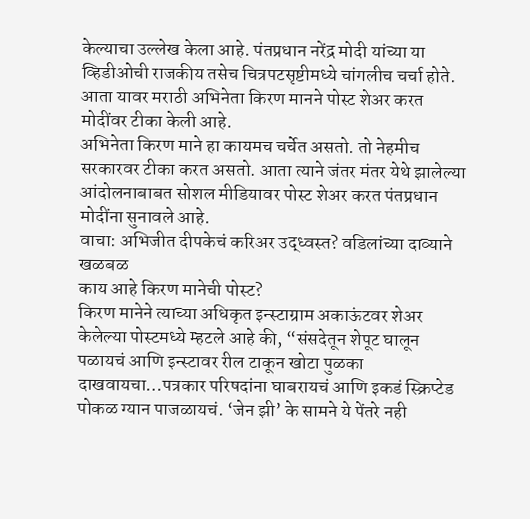केल्याचा उल्लेख केला आहे. पंतप्रधान नरेंद्र मोदी यांच्या या व्हिडीओची राजकीय तसेच चित्रपटसृष्टीमध्ये चांगलीच चर्चा होते. आता यावर मराठी अभिनेता किरण मानने पोस्ट शेअर करत मोदींवर टीका केली आहे.
अभिनेता किरण माने हा कायमच चर्चेत असतो. तो नेहमीच सरकारवर टीका करत असतो. आता त्याने जंतर मंतर येथे झालेल्या आंदोलनाबाबत सोशल मीडियावर पोस्ट शेअर करत पंतप्रधान मोदींना सुनावले आहे.
वाचा: अभिजीत दीपकेचं करिअर उद्ध्वस्त? वडिलांच्या दाव्याने खळबळ
काय आहे किरण मानेची पोस्ट?
किरण मानेने त्याच्या अधिकृत इन्स्टाग्राम अकाऊंटवर शेअर केलेल्या पोस्टमध्ये म्हटले आहे की, “संसदेतून शेपूट घालून पळायचं आणि इन्स्टावर रील टाकून खोटा पुळका दाखवायचा…पत्रकार परिषदांना घाबरायचं आणि इकडं स्क्रिप्टेड पोकळ ग्यान पाजळायचं. ‘जेन झी’ के सामने ये पेंतरे नही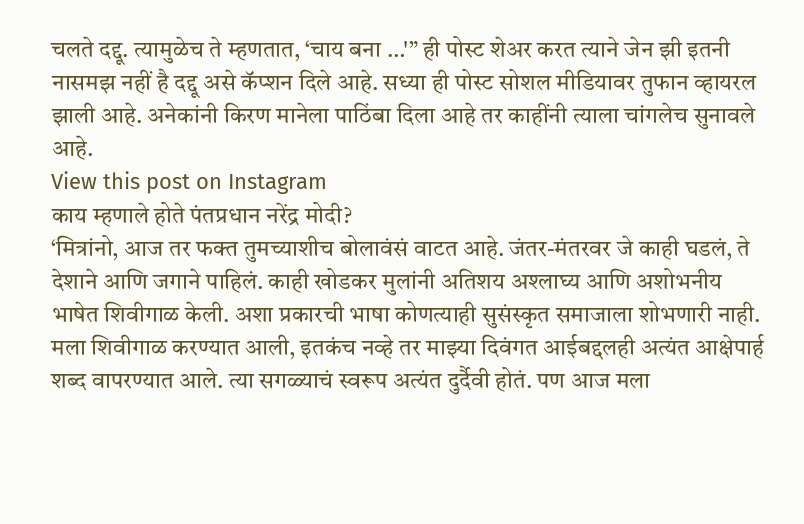चलते दद्दू. त्यामुळेच ते म्हणतात, ‘चाय बना …'” ही पोस्ट शेअर करत त्याने जेन झी इतनी नासमझ नहीं है दद्दू असे कॅप्शन दिले आहे. सध्या ही पोस्ट सोशल मीडियावर तुफान व्हायरल झाली आहे. अनेकांनी किरण मानेला पाठिंबा दिला आहे तर काहींनी त्याला चांगलेच सुनावले आहे.
View this post on Instagram
काय म्हणाले होते पंतप्रधान नरेंद्र मोदी?
‘मित्रांनो, आज तर फक्त तुमच्याशीच बोलावंसं वाटत आहे. जंतर-मंतरवर जे काही घडलं, ते देशाने आणि जगाने पाहिलं. काही खोडकर मुलांनी अतिशय अश्लाघ्य आणि अशोभनीय भाषेत शिवीगाळ केली. अशा प्रकारची भाषा कोणत्याही सुसंस्कृत समाजाला शोभणारी नाही. मला शिवीगाळ करण्यात आली, इतकंच नव्हे तर माझ्या दिवंगत आईबद्दलही अत्यंत आक्षेपार्ह शब्द वापरण्यात आले. त्या सगळ्याचं स्वरूप अत्यंत दुर्दैवी होतं. पण आज मला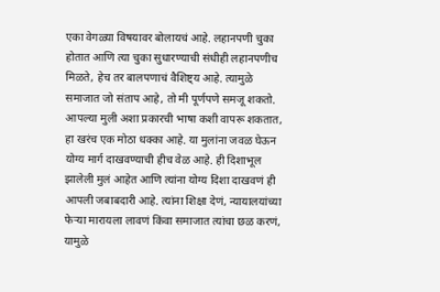एका वेगळ्या विषयावर बोलायचं आहे. लहानपणी चुका होतात आणि त्या चुका सुधारण्याची संधीही लहानपणीच मिळते, हेच तर बालपणाचं वैशिष्ट्य आहे. त्यामुळे समाजात जो संताप आहे, तो मी पूर्णपणे समजू शकतो. आपल्या मुली अशा प्रकारची भाषा कशी वापरू शकतात, हा खरंच एक मोठा धक्का आहे. या मुलांना जवळ घेऊन योग्य मार्ग दाखवण्याची हीच वेळ आहे. ही दिशाभूल झालेली मुलं आहेत आणि त्यांना योग्य दिशा दाखवणं ही आपली जबाबदारी आहे. त्यांना शिक्षा देणं, न्यायालयांच्या फेऱ्या मारायला लावणं किंवा समाजात त्यांचा छळ करणं, यामुळे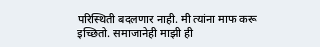परिस्थिती बदलणार नाही. मी त्यांना माफ करू इच्छितो. समाजानेही माझी ही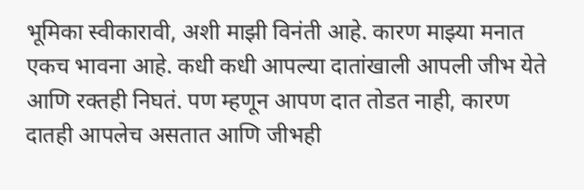भूमिका स्वीकारावी, अशी माझी विनंती आहे. कारण माझ्या मनात एकच भावना आहे. कधी कधी आपल्या दातांखाली आपली जीभ येते आणि रक्तही निघतं. पण म्हणून आपण दात तोडत नाही, कारण दातही आपलेच असतात आणि जीभही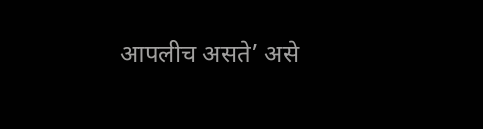आपलीच असते’ असे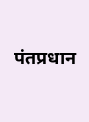पंतप्रधान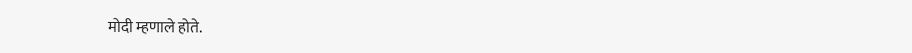मोदी म्हणाले होते.